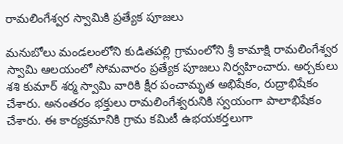రామలింగేశ్వర స్వామికి ప్రత్యేక పూజలు

మనుబోలు మండలంలోని కుడితపల్లి గ్రామంలోని శ్రీ కామాక్షి రామలింగేశ్వర స్వామి ఆలయంలో సోమవారం ప్రత్యేక పూజలు నిర్వహించారు. అర్చకులు శశి కుమార్ శర్మ స్వామి వారికి క్షీర పంచామృత అభిషేకం, రుద్రాభిషేకం చేశారు. అనంతరం భక్తులు రామలింగేశ్వరునికి స్వయంగా పాలాభిషేకం చేశారు. ఈ కార్యక్రమానికి గ్రామ కమిటీ ఉభయకర్తలుగా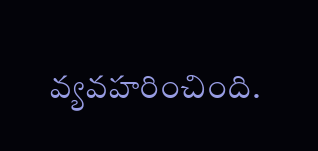వ్యవహరించింది.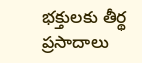భక్తులకు తీర్థ ప్రసాదాలు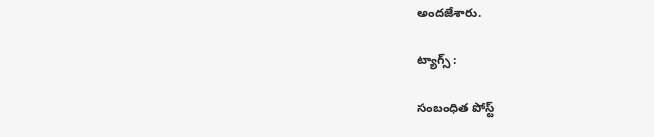అందజేశారు.

ట్యాగ్స్ :

సంబంధిత పోస్ట్